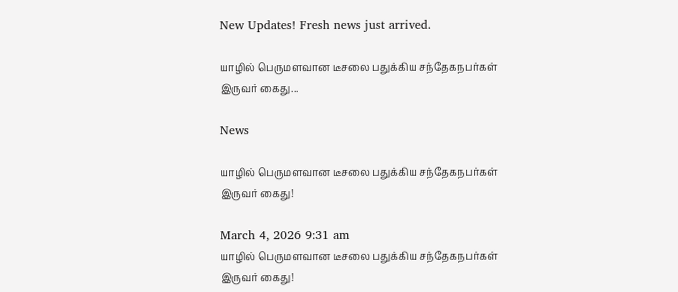New Updates! Fresh news just arrived.

யாழில் பெருமளவான டீசலை பதுக்கிய சந்தேகநபர்கள் இருவர் கைது...

News

யாழில் பெருமளவான டீசலை பதுக்கிய சந்தேகநபர்கள் இருவர் கைது!

March 4, 2026 9:31 am
யாழில் பெருமளவான டீசலை பதுக்கிய சந்தேகநபர்கள் இருவர் கைது!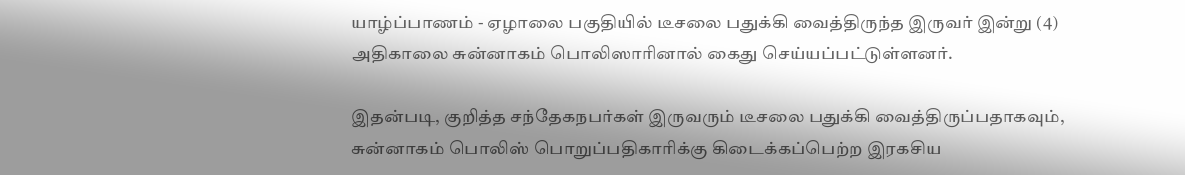யாழ்ப்பாணம் - ஏழாலை பகுதியில் டீசலை பதுக்கி வைத்திருந்த இருவர் இன்று (4) அதிகாலை சுன்னாகம் பொலிஸாரினால் கைது செய்யப்பட்டுள்ளனர்.

இதன்படி, குறித்த சந்தேகநபர்கள் இருவரும் டீசலை பதுக்கி வைத்திருப்பதாகவும், சுன்னாகம் பொலிஸ் பொறுப்பதிகாரிக்கு கிடைக்கப்பெற்ற இரகசிய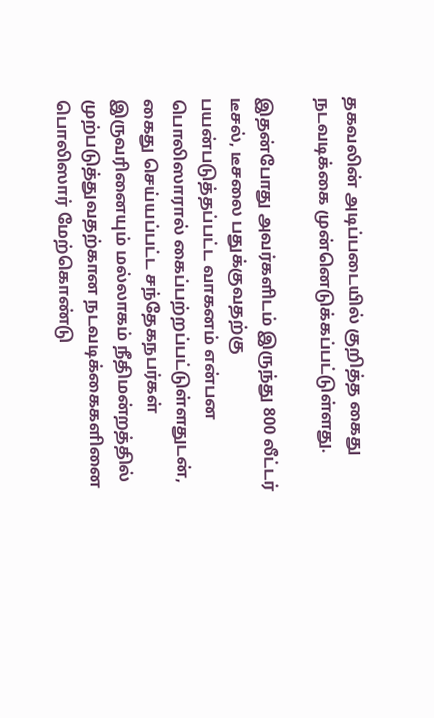தகவலின் அடிப்படையில் குறித்த கைது நடவடிக்கை முன்னெடுக்கப்பட்டுள்ளது.

இதன்போது அவர்களிடம் இருந்து 800 லீட்டர் டீசல், டீசலை பதுக்குவதற்கு பயன்படுத்தப்பட்ட வாகனம் என்பன பொலிஸாரால் கைப்பற்றப்பட்டுள்ளதுடன், கைது செய்யப்பட்ட சந்தேகநபர்கள் இருவரினையும் மல்லாகம் நீதிமன்றத்தில் முற்படுத்துவதற்கான நடவடிக்கைகளினை பொலிஸார் மேற்கொண்டு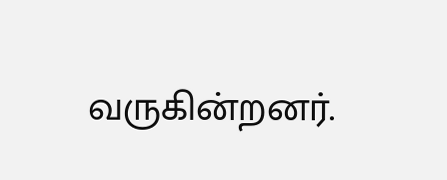வருகின்றனர்.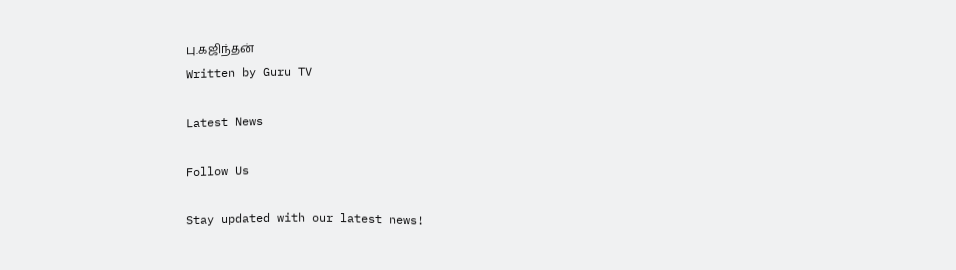பு.கஜிந்தன்
Written by Guru TV

Latest News

Follow Us

Stay updated with our latest news!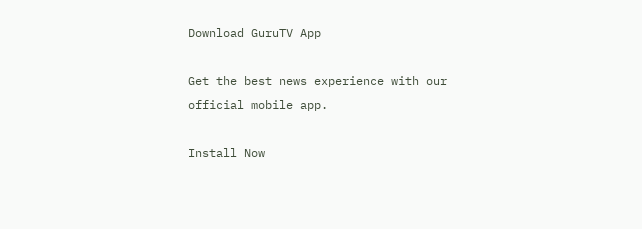Download GuruTV App

Get the best news experience with our official mobile app.

Install Now